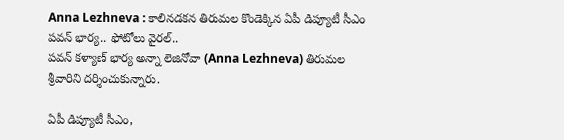Anna Lezhneva : కాలినడకన తిరుమల కొండెక్కిన ఏపీ డిప్యూటీ సీఎం పవన్ భార్య.. ఫోటోలు వైరల్..
పవన్ కళ్యాణ్ భార్య అన్నా లెజినోవా (Anna Lezhneva) తిరుమల శ్రీవారిని దర్శించుకున్నారు.

ఏపీ డిప్యూటీ సీఎం,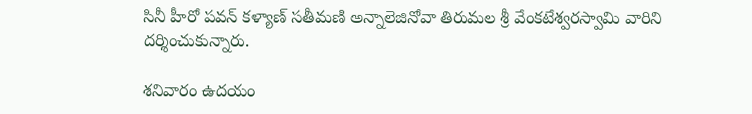సినీ హీరో పవన్ కళ్యాణ్ సతీమణి అన్నాలెజినోవా తిరుమల శ్రీ వేంకటేశ్వరస్వామి వారిని దర్శించుకున్నారు.

శనివారం ఉదయం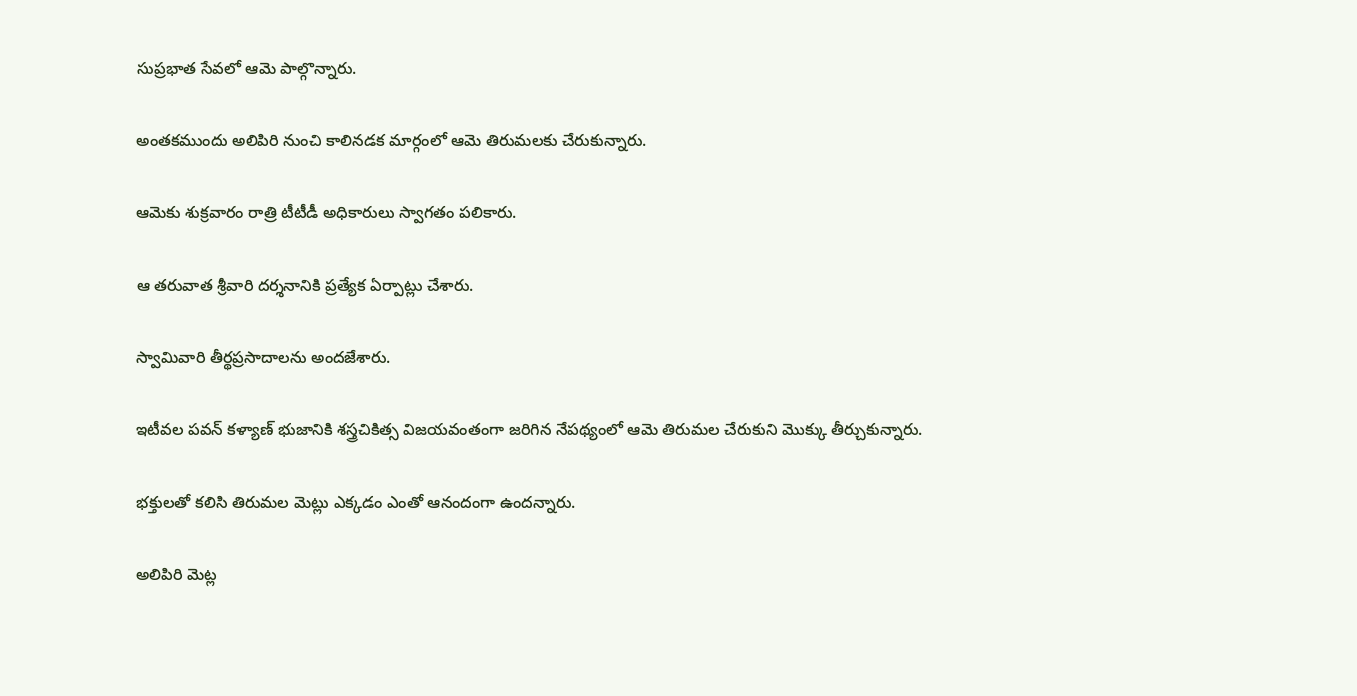సుప్రభాత సేవలో ఆమె పాల్గొన్నారు.

అంతకముందు అలిపిరి నుంచి కాలినడక మార్గంలో ఆమె తిరుమలకు చేరుకున్నారు.

ఆమెకు శుక్రవారం రాత్రి టీటీడీ అధికారులు స్వాగతం పలికారు.

ఆ తరువాత శ్రీవారి దర్శనానికి ప్రత్యేక ఏర్పాట్లు చేశారు.

స్వామివారి తీర్థప్రసాదాలను అందజేశారు.

ఇటీవల పవన్ కళ్యాణ్ భుజానికి శస్త్రచికిత్స విజయవంతంగా జరిగిన నేపథ్యంలో ఆమె తిరుమల చేరుకుని మొక్కు తీర్చుకున్నారు.

భక్తులతో కలిసి తిరుమల మెట్లు ఎక్కడం ఎంతో ఆనందంగా ఉందన్నారు.

అలిపిరి మెట్ల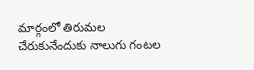మార్గంలో తిరుమల చేరుకునేందుకు నాలుగు గంటల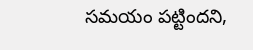సమయం పట్టిందని,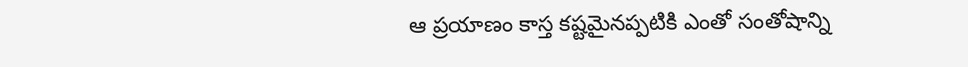ఆ ప్రయాణం కాస్త కష్టమైనప్పటికి ఎంతో సంతోషాన్ని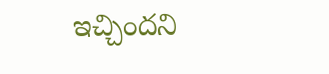ఇచ్చిందని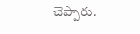చెప్పారు.